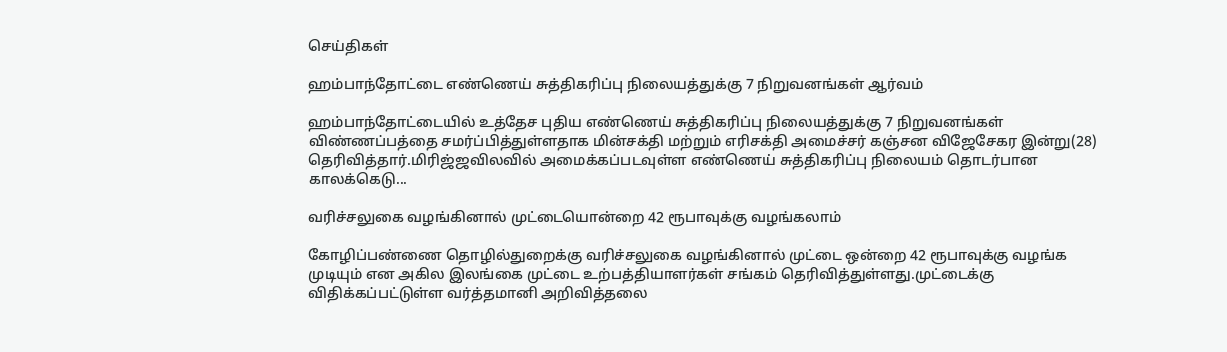செய்திகள்

ஹம்பாந்தோட்டை எண்ணெய் சுத்திகரிப்பு நிலையத்துக்கு 7 நிறுவனங்கள் ஆர்வம்

ஹம்பாந்தோட்டையில் உத்தேச புதிய எண்ணெய் சுத்திகரிப்பு நிலையத்துக்கு 7 நிறுவனங்கள் விண்ணப்பத்தை சமர்ப்பித்துள்ளதாக மின்சக்தி மற்றும் எரிசக்தி அமைச்சர் கஞ்சன விஜேசேகர இன்று(28) தெரிவித்தார்.மிரிஜ்ஜவிலவில் அமைக்கப்படவுள்ள எண்ணெய் சுத்திகரிப்பு நிலையம் தொடர்பான காலக்கெடு...

வரிச்சலுகை வழங்கினால் முட்டையொன்றை 42 ரூபாவுக்கு வழங்கலாம்

கோழிப்பண்ணை தொழில்துறைக்கு வரிச்சலுகை வழங்கினால் முட்டை ஒன்றை 42 ரூபாவுக்கு வழங்க முடியும் என அகில இலங்கை முட்டை உற்பத்தியாளர்கள் சங்கம் தெரிவித்துள்ளது.முட்டைக்கு விதிக்கப்பட்டுள்ள வர்த்தமானி அறிவித்தலை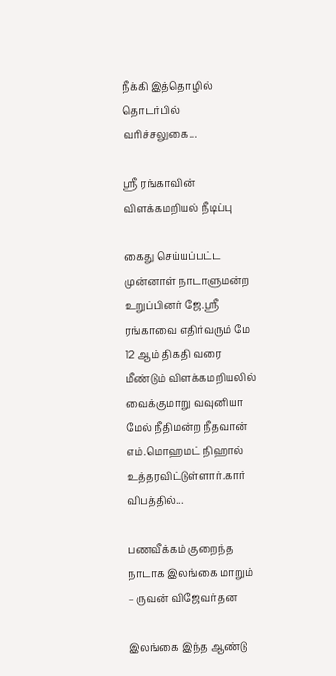நீக்கி இத்தொழில் தொடர்பில் வரிச்சலுகை...

ஸ்ரீ ரங்காவின் விளக்கமறியல் நீடிப்பு

கைது செய்யப்பட்ட முன்னாள் நாடாளுமன்ற உறுப்பினர் ஜே.ஸ்ரீ ரங்காவை எதிர்வரும் மே 12 ஆம் திகதி வரை மீண்டும் விளக்கமறியலில் வைக்குமாறு வவுனியா மேல் நீதிமன்ற நீதவான் எம்.மொஹமட் நிஹால் உத்தரவிட்டுள்ளார்.கார் விபத்தில்...

பணவீக்கம் குறைந்த நாடாக இலங்கை மாறும் – ருவன் விஜேவர்தன

இலங்கை இந்த ஆண்டு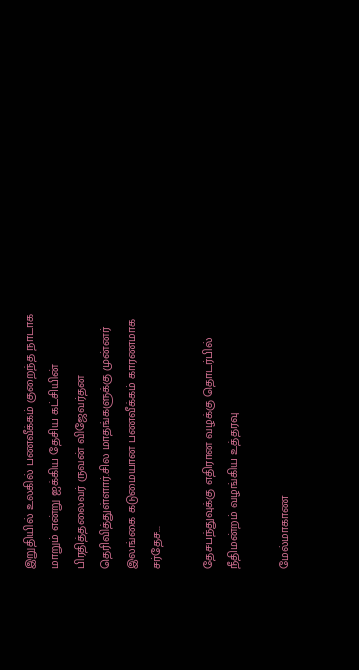இறுதியில் உலகில் பணவீக்கம் குறைந்த நாடாக மாறும் என்று ஐக்கிய தேசிய கட்சியின் பிரதித்தலைவர் ருவன் விஜேவர்தன தெரிவித்துள்ளார்.சில மாதங்களுக்கு முன்னர் இலங்கை கடுமையான பணவீக்கம் காரணமாக சர்தேச...

தேசபந்துவுக்கு எதிரான வழக்கு தொடர்பில் நீதிமன்றம் வழங்கிய உத்தரவு

மேல்மாகாண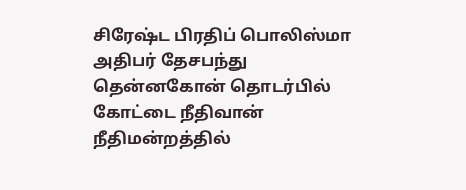சிரேஷ்ட பிரதிப் பொலிஸ்மா அதிபர் தேசபந்து தென்னகோன் தொடர்பில் கோட்டை நீதிவான் நீதிமன்றத்தில்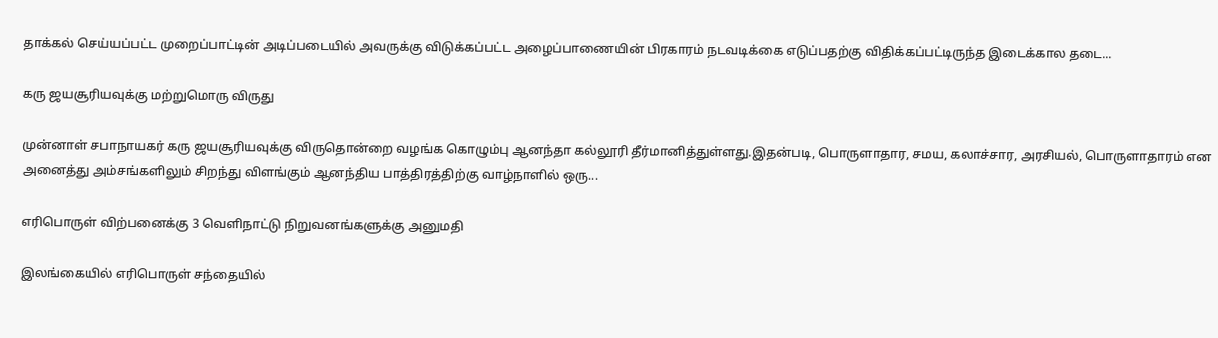தாக்கல் செய்யப்பட்ட முறைப்பாட்டின் அடிப்படையில் அவருக்கு விடுக்கப்பட்ட அழைப்பாணையின் பிரகாரம் நடவடிக்கை எடுப்பதற்கு விதிக்கப்பட்டிருந்த இடைக்கால தடை...

கரு ஜயசூரியவுக்கு மற்றுமொரு விருது

முன்னாள் சபாநாயகர் கரு ஜயசூரியவுக்கு விருதொன்றை வழங்க கொழும்பு ஆனந்தா கல்லூரி தீர்மானித்துள்ளது.இதன்படி, பொருளாதார, சமய, கலாச்சார, அரசியல், பொருளாதாரம் என அனைத்து அம்சங்களிலும் சிறந்து விளங்கும் ஆனந்திய பாத்திரத்திற்கு வாழ்நாளில் ஒரு...

எரிபொருள் விற்பனைக்கு 3 வெளிநாட்டு நிறுவனங்களுக்கு அனுமதி

இலங்கையில் எரிபொருள் சந்தையில்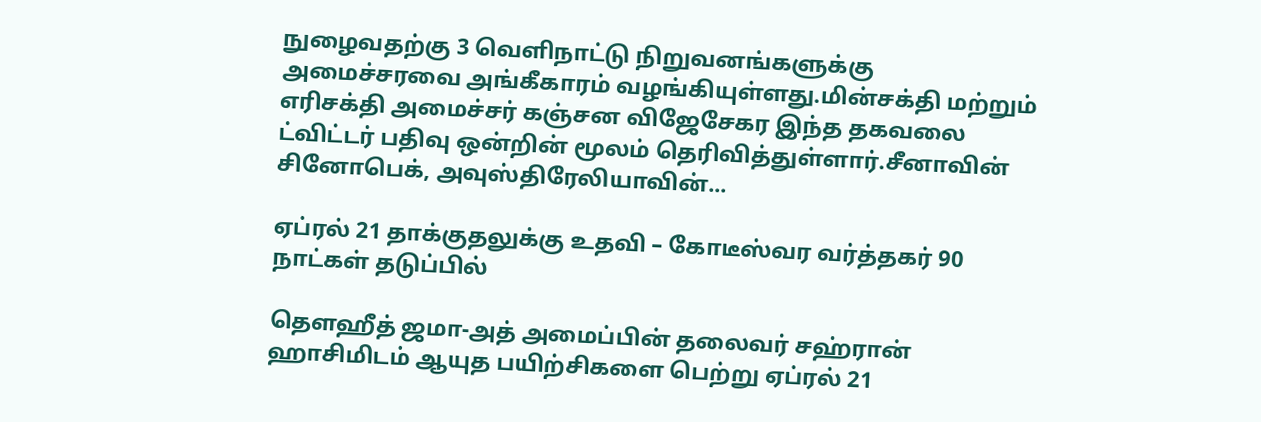நுழைவதற்கு 3 வெளிநாட்டு நிறுவனங்களுக்கு அமைச்சரவை அங்கீகாரம் வழங்கியுள்ளது.மின்சக்தி மற்றும் எரிசக்தி அமைச்சர் கஞ்சன விஜேசேகர இந்த தகவலை ட்விட்டர் பதிவு ஒன்றின் மூலம் தெரிவித்துள்ளார்.சீனாவின் சினோபெக், அவுஸ்திரேலியாவின்...

ஏப்ரல் 21 தாக்குதலுக்கு உதவி – கோடீஸ்வர வர்த்தகர் 90 நாட்கள் தடுப்பில்

தௌஹீத் ஜமா-அத் அமைப்பின் தலைவர் சஹ்ரான் ஹாசிமிடம் ஆயுத பயிற்சிகளை பெற்று ஏப்ரல் 21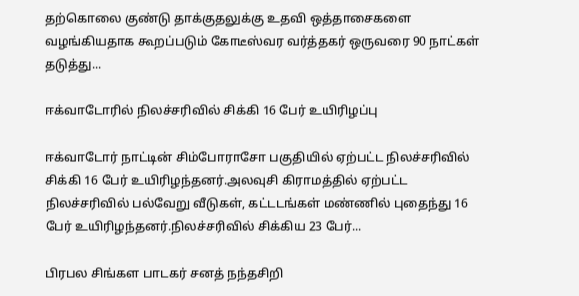தற்கொலை குண்டு தாக்குதலுக்கு உதவி ஒத்தாசைகளை வழங்கியதாக கூறப்படும் கோடீஸ்வர வர்த்தகர் ஒருவரை 90 நாட்கள் தடுத்து...

ஈக்வாடோரில் நிலச்சரிவில் சிக்கி 16 பேர் உயிரிழப்பு

ஈக்வாடோர் நாட்டின் சிம்போராசோ பகுதியில் ஏற்பட்ட நிலச்சரிவில் சிக்கி 16 பேர் உயிரிழந்தனர்.அலவுசி கிராமத்தில் ஏற்பட்ட நிலச்சரிவில் பல்வேறு வீடுகள், கட்டடங்கள் மண்ணில் புதைந்து 16 பேர் உயிரிழந்தனர்.நிலச்சரிவில் சிக்கிய 23 பேர்...

பிரபல சிங்கள பாடகர் சனத் நந்தசிறி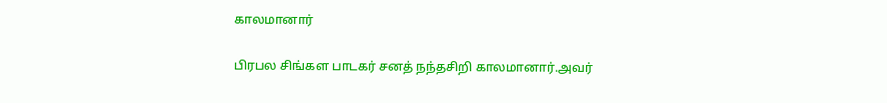காலமானார்

பிரபல சிங்கள பாடகர் சனத் நந்தசிறி காலமானார்.அவர்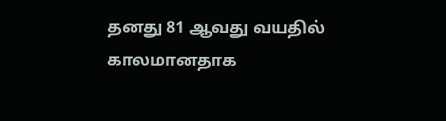தனது 81 ஆவது வயதில் காலமானதாக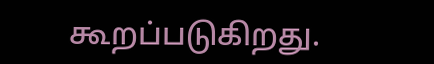கூறப்படுகிறது.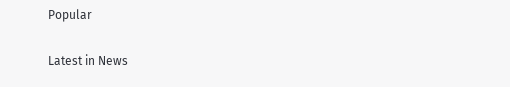Popular

Latest in News